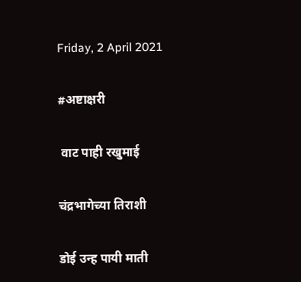Friday, 2 April 2021

#अष्टाक्षरी

 वाट पाही रखुमाई

चंद्रभागेच्या तिराशी

डोई उन्ह पायी माती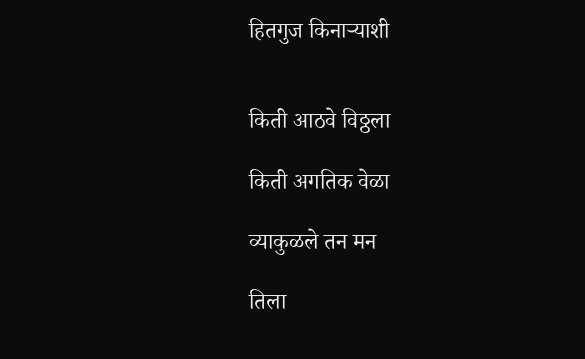हितगुज किनाऱ्याशी


किती आठवे विठ्ठला

किती अगतिक वेळा

व्याकुळले तन मन

तिला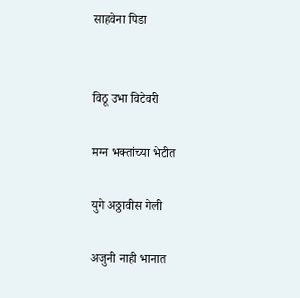साहवेना पिडा


विठू उभा‌ विटेवरी

मग्न भक्तांच्या भेटीत

युगे अठ्ठावीस गेली

अजुनी नाही भानात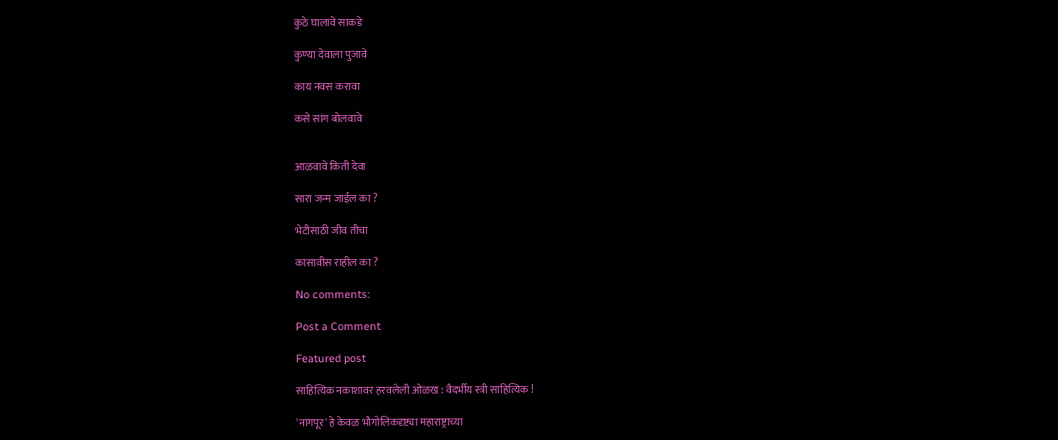कुठे घालावे साकडे

कुण्या देवाला पुजावे

काय नवस करावा

कसे सांग बोलवावे


आळवावे किती देवा

सारा जन्म जाईल का ?

भेटीसाठी जीव तीचा

कासावीस राहील का ?

No comments:

Post a Comment

Featured post

साहित्यिक नकाशावर हरवलेली ओळख : वैदर्भीय स्त्री साहित्यिक !

'नागपूर' हे केवळ भौगोलिकदृष्ट्या महाराष्ट्राच्या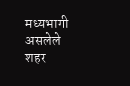मध्यभागी असलेले शहर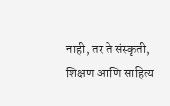नाही, तर ते संस्कृती, शिक्षण आणि साहित्य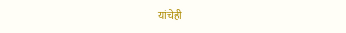यांचेही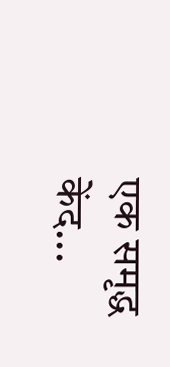एक समृद्ध केंद...